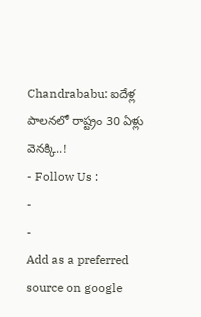Chandrababu: ఐదేళ్ల పాలనలో రాష్ట్రం 30 ఏళ్లు వెనక్కి..!
- Follow Us :
-
-
Add as a preferred
source on google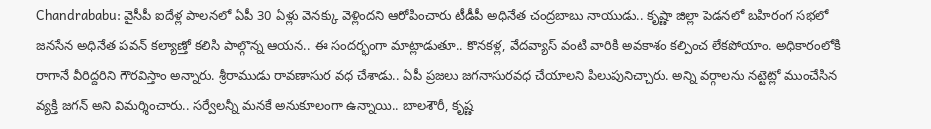Chandrababu: వైసీపీ ఐదేళ్ల పాలనలో ఏపీ 30 ఏళ్లు వెనక్కు వెళ్లిందని ఆరోపించారు టీడీపీ అధినేత చంద్రబాబు నాయుడు.. కృష్ణా జిల్లా పెడనలో బహిరంగ సభలో జనసేన అధినేత పవన్ కల్యాణ్తో కలిసి పాల్గొన్న ఆయన.. ఈ సందర్భంగా మాట్లాడుతూ.. కొనకళ్ల, వేదవ్యాస్ వంటి వారికి అవకాశం కల్పించ లేకపోయాం. అధికారంలోకి రాగానే వీరిద్దరిని గౌరవిస్తాం అన్నారు. శ్రీరాముడు రావణాసుర వధ చేశాడు.. ఏపీ ప్రజలు జగనాసురవధ చేయాలని పిలుపునిచ్చారు. అన్ని వర్గాలను నట్టెట్లో ముంచేసిన వ్యక్తి జగన్ అని విమర్శించారు.. సర్వేలన్నీ మనకే అనుకూలంగా ఉన్నాయి.. బాలశౌరీ, కృష్ణ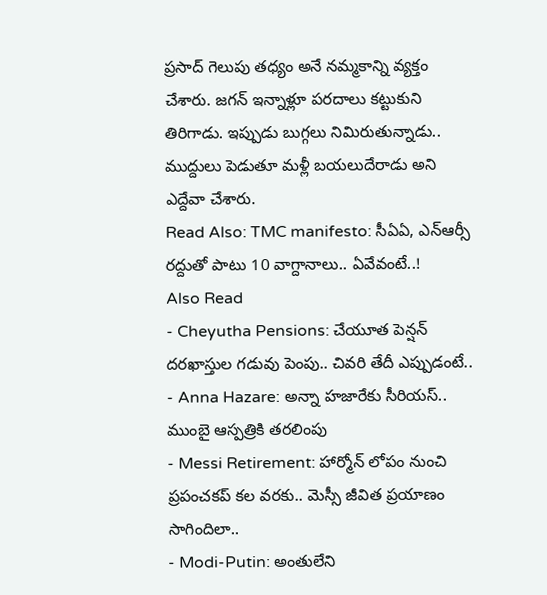ప్రసాద్ గెలుపు తధ్యం అనే నమ్మకాన్ని వ్యక్తం చేశారు. జగన్ ఇన్నాళ్లూ పరదాలు కట్టుకుని తిరిగాడు. ఇప్పుడు బుగ్గలు నిమిరుతున్నాడు.. ముద్దులు పెడుతూ మళ్లీ బయలుదేరాడు అని ఎద్దేవా చేశారు.
Read Also: TMC manifesto: సీఏఏ, ఎన్ఆర్సీ రద్దుతో పాటు 10 వాగ్దానాలు.. ఏవేవంటే..!
Also Read
- Cheyutha Pensions: చేయూత పెన్షన్ దరఖాస్తుల గడువు పెంపు.. చివరి తేదీ ఎప్పుడంటే..
- Anna Hazare: అన్నా హజారేకు సీరియస్.. ముంబై ఆస్పత్రికి తరలింపు
- Messi Retirement: హార్మోన్ లోపం నుంచి ప్రపంచకప్ కల వరకు.. మెస్సీ జీవిత ప్రయాణం సాగిందిలా..
- Modi-Putin: అంతులేని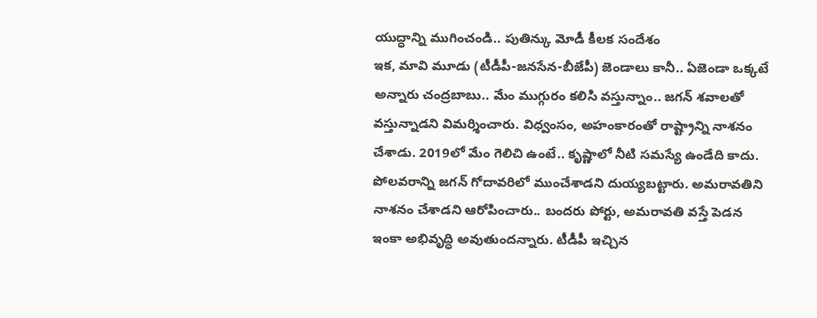యుద్ధాన్ని ముగించండి.. పుతిన్కు మోడీ కీలక సందేశం
ఇక, మావి మూడు (టీడీపీ-జనసేన-బీజేపీ) జెండాలు కానీ.. ఏజెండా ఒక్కటే అన్నారు చంద్రబాబు.. మేం ముగ్గురం కలిసి వస్తున్నాం.. జగన్ శవాలతో వస్తున్నాడని విమర్శించారు. విధ్వంసం, అహంకారంతో రాష్ట్రాన్ని నాశనం చేశాడు. 2019లో మేం గెలిచి ఉంటే.. కృష్ణాలో నీటి సమస్యే ఉండేది కాదు. పోలవరాన్ని జగన్ గోదావరిలో ముంచేశాడని దుయ్యబట్టారు. అమరావతిని నాశనం చేశాడని ఆరోపించారు.. బందరు పోర్టు, అమరావతి వస్తే పెడన ఇంకా అభివృద్ధి అవుతుందన్నారు. టీడీపీ ఇచ్చిన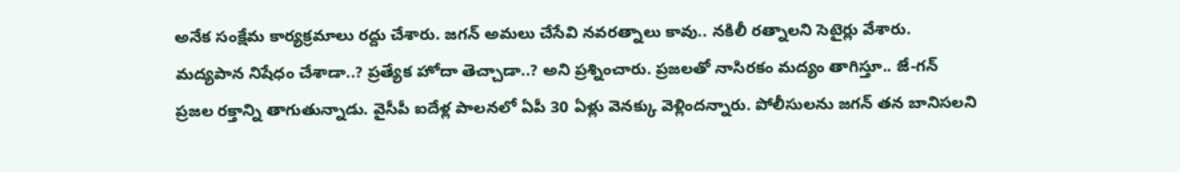అనేక సంక్షేమ కార్యక్రమాలు రద్దు చేశారు. జగన్ అమలు చేసేవి నవరత్నాలు కావు.. నకిలీ రత్నాలని సెటైర్లు వేశారు. మద్యపాన నిషేధం చేశాడా..? ప్రత్యేక హోదా తెచ్చాడా..? అని ప్రశ్నించారు. ప్రజలతో నాసిరకం మద్యం తాగిస్తూ.. జే-గన్ ప్రజల రక్తాన్ని తాగుతున్నాడు. వైసీపీ ఐదేళ్ల పాలనలో ఏపీ 30 ఏళ్లు వెనక్కు వెళ్లిందన్నారు. పోలీసులను జగన్ తన బానిసలని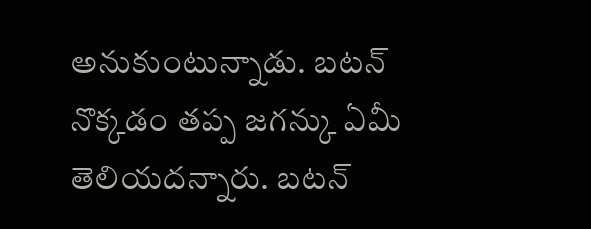అనుకుంటున్నాడు. బటన్ నొక్కడం తప్ప జగన్కు ఏమీ తెలియదన్నారు. బటన్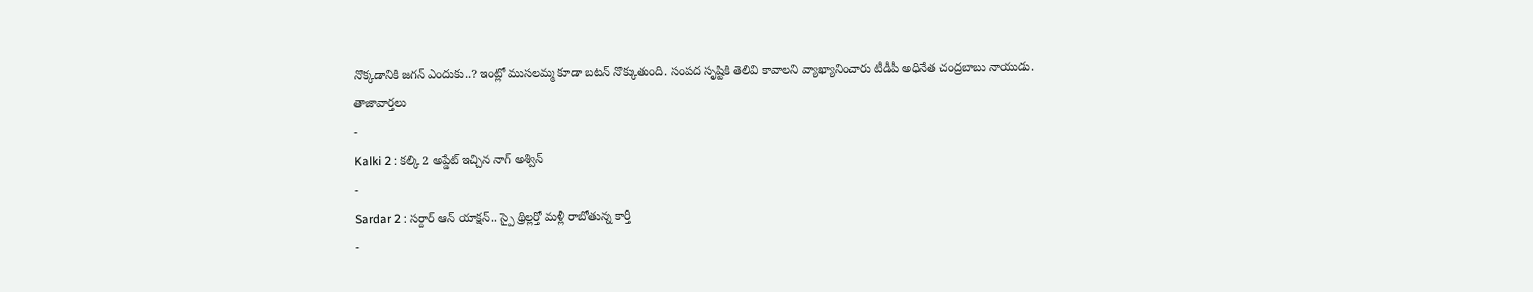నొక్కడానికి జగన్ ఎందుకు..? ఇంట్లో ముసలమ్మ కూడా బటన్ నొక్కుతుంది. సంపద సృష్టికి తెలివి కావాలని వ్యాఖ్యానించారు టీడీపీ అధినేత చంద్రబాబు నాయుడు.
తాజావార్తలు
-
Kalki 2 : కల్కి 2 అప్డేట్ ఇచ్చిన నాగ్ అశ్విన్
-
Sardar 2 : సర్దార్ ఆన్ యాక్షన్.. స్పై థ్రిల్లర్తో మళ్లీ రాబోతున్న కార్తీ
-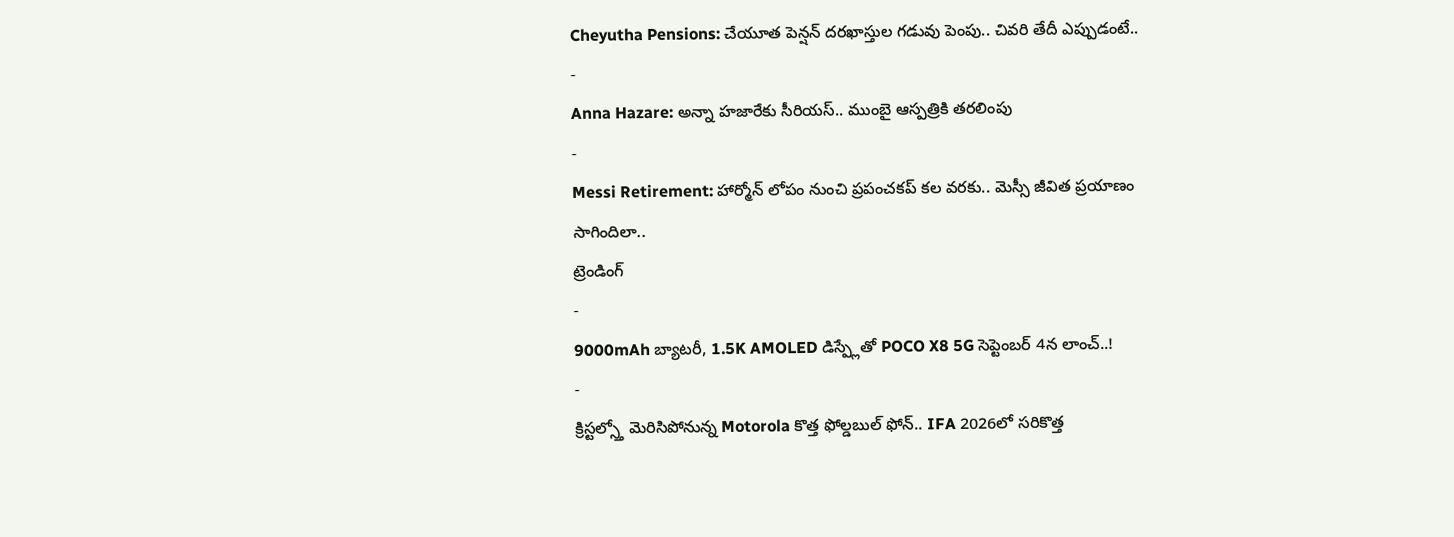Cheyutha Pensions: చేయూత పెన్షన్ దరఖాస్తుల గడువు పెంపు.. చివరి తేదీ ఎప్పుడంటే..
-
Anna Hazare: అన్నా హజారేకు సీరియస్.. ముంబై ఆస్పత్రికి తరలింపు
-
Messi Retirement: హార్మోన్ లోపం నుంచి ప్రపంచకప్ కల వరకు.. మెస్సీ జీవిత ప్రయాణం సాగిందిలా..
ట్రెండింగ్
-
9000mAh బ్యాటరీ, 1.5K AMOLED డిస్ప్లేతో POCO X8 5G సెప్టెంబర్ 4న లాంచ్..!
-
క్రిస్టల్స్తో మెరిసిపోనున్న Motorola కొత్త ఫోల్డబుల్ ఫోన్.. IFA 2026లో సరికొత్త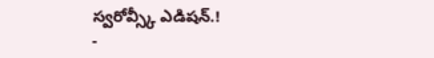స్వరోవ్స్కీ ఎడిషన్.!
-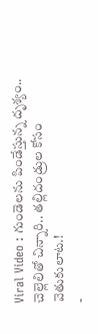Viral Video : గుండెలను పిండేస్తున్న దృశ్యం.. చెల్లెలితో చిన్నారి.. తల్లిదండ్రుల కోసం వెతుకులాట.!
-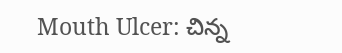Mouth Ulcer: చిన్న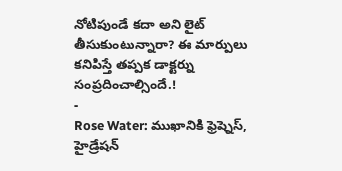నోటిపుండే కదా అని లైట్ తీసుకుంటున్నారా? ఈ మార్పులు కనిపిస్తే తప్పక డాక్టర్ను సంప్రదించాల్సిందే.!
-
Rose Water: ముఖానికి ఫ్రెష్నెస్, హైడ్రేషన్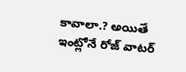కావాలా.? అయితే ఇంట్లోనే రోజ్ వాటర్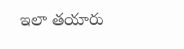ఇలా తయారు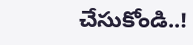చేసుకోండి..!